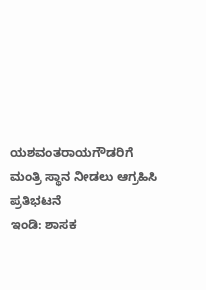ಯಶವಂತರಾಯಗೌಡರಿಗೆ ಮಂತ್ರಿ ಸ್ಥಾನ ನೀಡಲು ಆಗ್ರಹಿಸಿ ಪ್ರತಿಭಟನೆ
ಇಂಡಿ: ಶಾಸಕ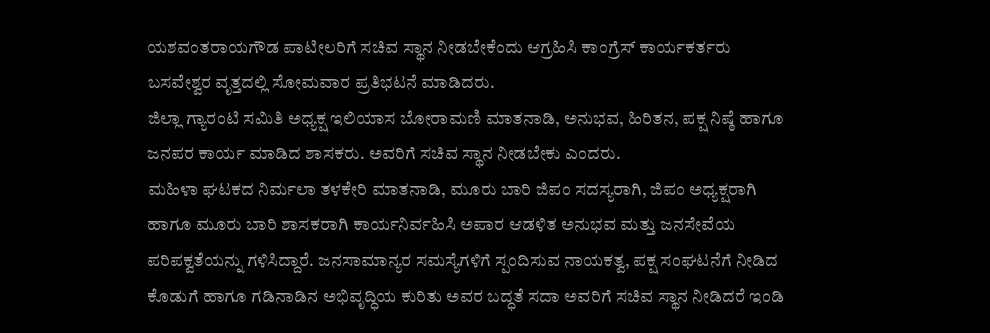ಯಶವಂತರಾಯಗೌಡ ಪಾಟೀಲರಿಗೆ ಸಚಿವ ಸ್ಥಾನ ನೀಡಬೇಕೆಂದು ಆಗ್ರಹಿಸಿ ಕಾಂಗ್ರೆಸ್ ಕಾರ್ಯಕರ್ತರು ಬಸವೇಶ್ವರ ವೃತ್ತದಲ್ಲಿ ಸೋಮವಾರ ಪ್ರತಿಭಟನೆ ಮಾಡಿದರು.
ಜಿಲ್ಲಾ ಗ್ಯಾರಂಟಿ ಸಮಿತಿ ಅಧ್ಯಕ್ಷ ಇಲಿಯಾಸ ಬೋರಾಮಣಿ ಮಾತನಾಡಿ, ಅನುಭವ, ಹಿರಿತನ, ಪಕ್ಷ ನಿಷ್ಠೆ ಹಾಗೂ ಜನಪರ ಕಾರ್ಯ ಮಾಡಿದ ಶಾಸಕರು. ಅವರಿಗೆ ಸಚಿವ ಸ್ಥಾನ ನೀಡಬೇಕು ಎಂದರು.
ಮಹಿಳಾ ಘಟಕದ ನಿರ್ಮಲಾ ತಳಕೇರಿ ಮಾತನಾಡಿ, ಮೂರು ಬಾರಿ ಜಿಪಂ ಸದಸ್ಯರಾಗಿ, ಜಿಪಂ ಅಧ್ಯಕ್ಷರಾಗಿ ಹಾಗೂ ಮೂರು ಬಾರಿ ಶಾಸಕರಾಗಿ ಕಾರ್ಯನಿರ್ವಹಿಸಿ ಅಪಾರ ಆಡಳಿತ ಅನುಭವ ಮತ್ತು ಜನಸೇವೆಯ ಪರಿಪಕ್ವತೆಯನ್ನು ಗಳಿಸಿದ್ದಾರೆ. ಜನಸಾಮಾನ್ಯರ ಸಮಸ್ಯೆಗಳಿಗೆ ಸ್ಪಂದಿಸುವ ನಾಯಕತ್ವ, ಪಕ್ಷ ಸಂಘಟನೆಗೆ ನೀಡಿದ ಕೊಡುಗೆ ಹಾಗೂ ಗಡಿನಾಡಿನ ಅಭಿವೃದ್ಧಿಯ ಕುರಿತು ಅವರ ಬದ್ಧತೆ ಸದಾ ಅವರಿಗೆ ಸಚಿವ ಸ್ಥಾನ ನೀಡಿದರೆ ಇಂಡಿ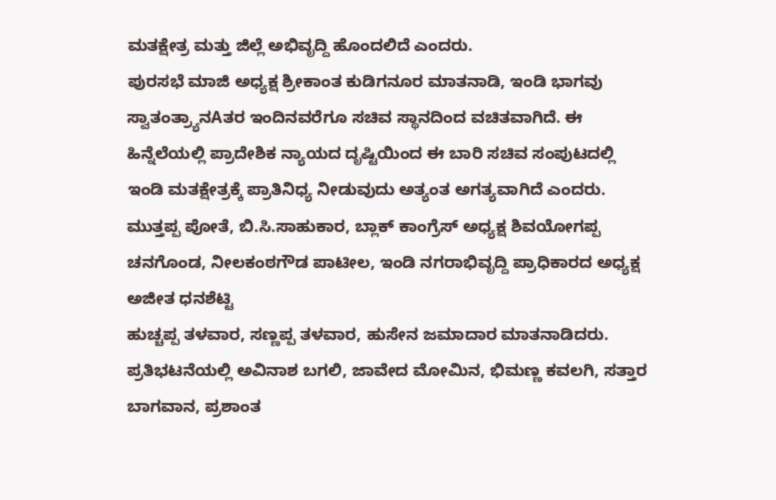ಮತಕ್ಷೇತ್ರ ಮತ್ತು ಜಿಲ್ಲೆ ಅಭಿವೃದ್ದಿ ಹೊಂದಲಿದೆ ಎಂದರು.
ಪುರಸಭೆ ಮಾಜಿ ಅಧ್ಯಕ್ಷ ಶ್ರೀಕಾಂತ ಕುಡಿಗನೂರ ಮಾತನಾಡಿ, ಇಂಡಿ ಭಾಗವು ಸ್ವಾತಂತ್ರ್ಯಾನAತರ ಇಂದಿನವರೆಗೂ ಸಚಿವ ಸ್ಥಾನದಿಂದ ವಚಿತವಾಗಿದೆ. ಈ ಹಿನ್ನೆಲೆಯಲ್ಲಿ ಪ್ರಾದೇಶಿಕ ನ್ಯಾಯದ ದೃಷ್ಟಿಯಿಂದ ಈ ಬಾರಿ ಸಚಿವ ಸಂಪುಟದಲ್ಲಿ ಇಂಡಿ ಮತಕ್ಷೇತ್ರಕ್ಕೆ ಪ್ರಾತಿನಿಧ್ಯ ನೀಡುವುದು ಅತ್ಯಂತ ಅಗತ್ಯವಾಗಿದೆ ಎಂದರು.
ಮುತ್ತಪ್ಪ ಪೋತೆ, ಬಿ.ಸಿ.ಸಾಹುಕಾರ, ಬ್ಲಾಕ್ ಕಾಂಗ್ರೆಸ್ ಅಧ್ಯಕ್ಷ ಶಿವಯೋಗಪ್ಪ ಚನಗೊಂಡ, ನೀಲಕಂಠಗೌಡ ಪಾಟೀಲ, ಇಂಡಿ ನಗರಾಭಿವೃದ್ದಿ ಪ್ರಾಧಿಕಾರದ ಅಧ್ಯಕ್ಷ ಅಜೀತ ಧನಶೆಟ್ಟಿ
ಹುಚ್ಚಪ್ಪ ತಳವಾರ, ಸಣ್ಣಪ್ಪ ತಳವಾರ, ಹುಸೇನ ಜಮಾದಾರ ಮಾತನಾಡಿದರು.
ಪ್ರತಿಭಟನೆಯಲ್ಲಿ ಅವಿನಾಶ ಬಗಲಿ, ಜಾವೇದ ಮೋಮಿನ, ಭಿಮಣ್ಣ ಕವಲಗಿ, ಸತ್ತಾರ ಬಾಗವಾನ, ಪ್ರಶಾಂತ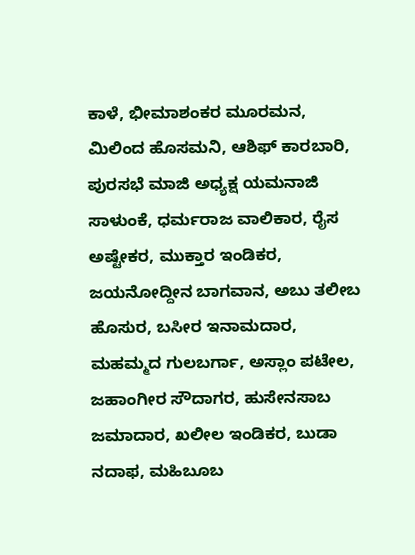ಕಾಳೆ, ಭೀಮಾಶಂಕರ ಮೂರಮನ, ಮಿಲಿಂದ ಹೊಸಮನಿ, ಆಶಿಫ್ ಕಾರಬಾರಿ, ಪುರಸಭೆ ಮಾಜಿ ಅಧ್ಯಕ್ಷ ಯಮನಾಜಿ ಸಾಳುಂಕೆ, ಧರ್ಮರಾಜ ವಾಲಿಕಾರ, ರೈಸ ಅಷ್ಟೇಕರ, ಮುಕ್ತಾರ ಇಂಡಿಕರ, ಜಯನೋದ್ದೀನ ಬಾಗವಾನ, ಅಬು ತಲೀಬ ಹೊಸುರ, ಬಸೀರ ಇನಾಮದಾರ, ಮಹಮ್ಮದ ಗುಲಬರ್ಗಾ, ಅಸ್ಲಾಂ ಪಟೇಲ, ಜಹಾಂಗೀರ ಸೌದಾಗರ, ಹುಸೇನಸಾಬ ಜಮಾದಾರ, ಖಲೀಲ ಇಂಡಿಕರ, ಬುಡಾ ನದಾಫ, ಮಹಿಬೂಬ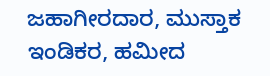ಜಹಾಗೀರದಾರ, ಮುಸ್ತಾಕ ಇಂಡಿಕರ, ಹಮೀದ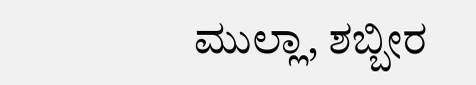ಮುಲ್ಲಾ, ಶಬ್ಬೀರ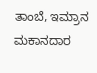ತಾಂಬೆ, ಇಮ್ರಾನ ಮಕಾನದಾರ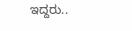ಇದ್ದರು..